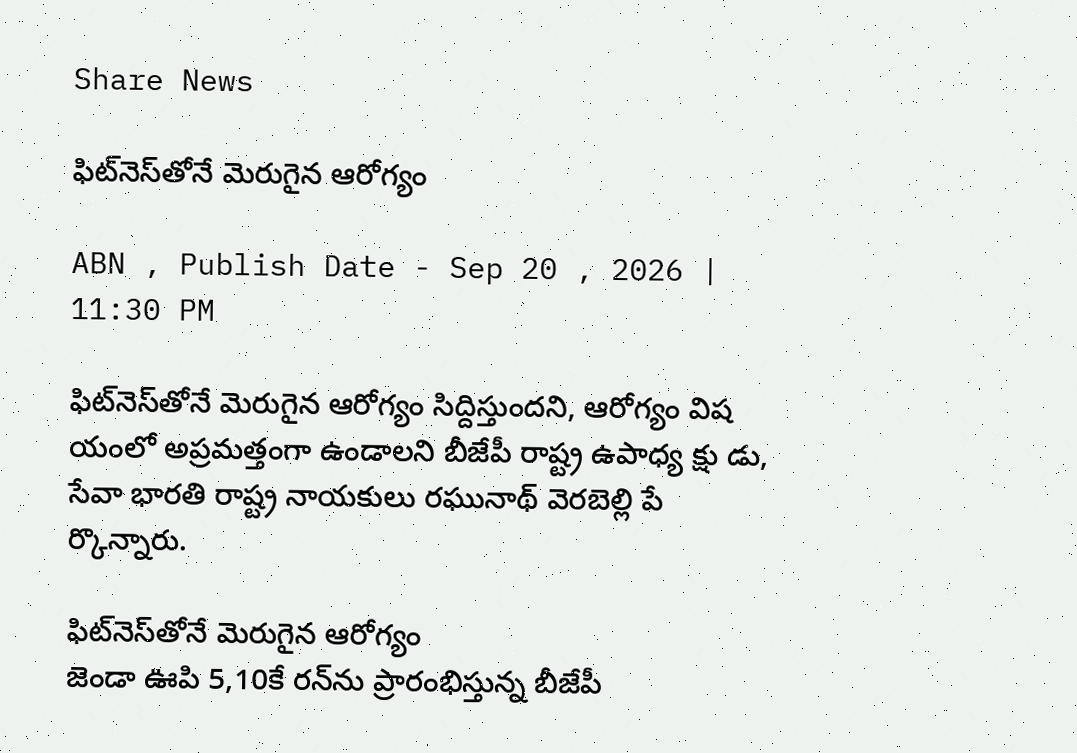Share News

ఫిట్‌నెస్‌తోనే మెరుగైన ఆరోగ్యం

ABN , Publish Date - Sep 20 , 2026 | 11:30 PM

ఫిట్‌నెస్‌తోనే మెరుగైన ఆరోగ్యం సిద్దిస్తుందని, ఆరోగ్యం విష యంలో అప్రమత్తంగా ఉండాలని బీజేపీ రాష్ట్ర ఉపాధ్య క్షు డు, సేవా భారతి రాష్ట్ర నాయకులు రఘునాథ్‌ వెరబెల్లి పే ర్కొన్నారు.

ఫిట్‌నెస్‌తోనే మెరుగైన ఆరోగ్యం
జెండా ఊపి 5,10కే రన్‌ను ప్రారంభిస్తున్న బీజేపీ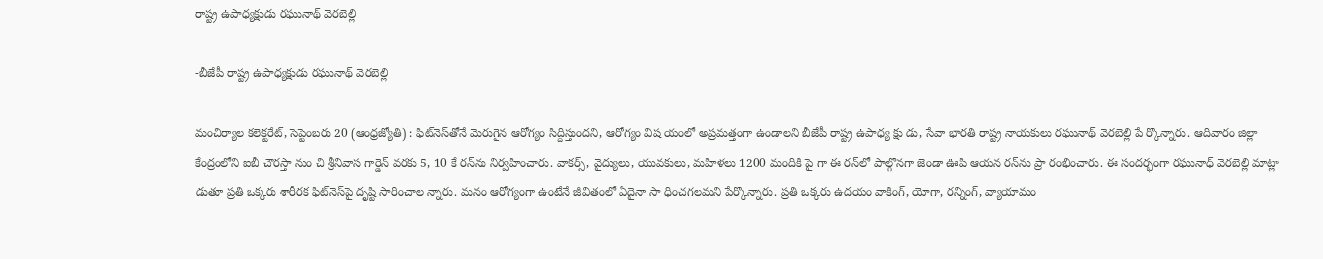రాష్ట్ర ఉపాధ్యక్షుడు రఘునాథ్‌ వెరబెల్లి

-బీజేపీ రాష్ట్ర ఉపాధ్యక్షుడు రఘునాథ్‌ వెరబెల్లి

మంచిర్యాల కలెక్టరేట్‌, సెప్టెంబరు 20 (ఆంధ్రజ్యోతి) : ఫిట్‌నెస్‌తోనే మెరుగైన ఆరోగ్యం సిద్దిస్తుందని, ఆరోగ్యం విష యంలో అప్రమత్తంగా ఉండాలని బీజేపీ రాష్ట్ర ఉపాధ్య క్షు డు, సేవా భారతి రాష్ట్ర నాయకులు రఘునాథ్‌ వెరబెల్లి పే ర్కొన్నారు. ఆదివారం జిల్లా కేంద్రంలోని ఐబీ చౌరస్తా నుం చి శ్రీనివాస గార్డెన్‌ వరకు 5, 10 కే రన్‌ను నిర్వహించారు. వాకర్స్‌, వైద్యులు, యువకులు, మహిళలు 1200 మందికి పై గా ఈ రన్‌లో పాల్గొనగా జెండా ఊపి ఆయన రన్‌ను ప్రా రంభించారు. ఈ సందర్భంగా రఘునాధ్‌ వెరబెల్లి మాట్లా డుతూ ప్రతి ఒక్కరు శారీరక ఫిట్‌నెస్‌పై దృష్టి సారించాల న్నారు. మనం ఆరోగ్యంగా ఉంటేనే జీవితంలో ఏదైనా సా ధించగలమని పేర్కొన్నారు. ప్రతి ఒక్కరు ఉదయం వాకింగ్‌, యోగా, రన్నింగ్‌, వ్యాయామం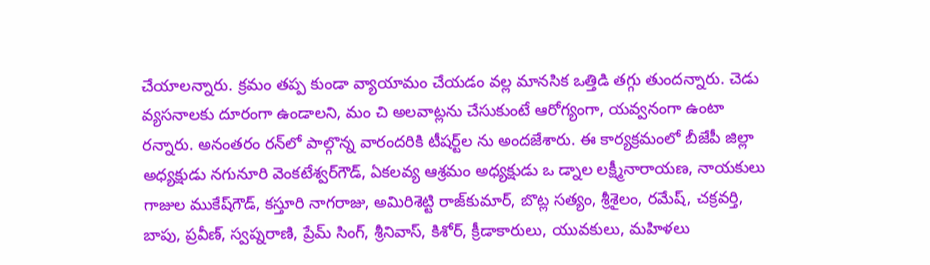చేయాలన్నారు. క్రమం తప్ప కుండా వ్యాయామం చేయడం వల్ల మానసిక ఒత్తిడి తగ్గు తుందన్నారు. చెడు వ్యసనాలకు దూరంగా ఉండాలని, మం చి అలవాట్లను చేసుకుంటే ఆరోగ్యంగా, యవ్వనంగా ఉంటా రన్నారు. అనంతరం రన్‌లో పాల్గొన్న వారందరికి టీషర్ట్‌ల ను అందజేశారు. ఈ కార్యక్రమంలో బీజేపీ జిల్లా అధ్యక్షుడు నగునూరి వెంకటేశ్వర్‌గౌడ్‌, ఏకలవ్య ఆశ్రమం అధ్యక్షుడు ఒ డ్నాల లక్ష్మీనారాయణ, నాయకులు గాజుల ముకేష్‌గౌడ్‌, కస్తూరి నాగరాజు, అమిరిశెట్టి రాజ్‌కుమార్‌, బొట్ల సత్యం, శ్రీశైలం, రమేష్‌, చక్రవర్తి, బాపు, ప్రవీణ్‌, స్వప్నరాణి, ప్రేమ్‌ సింగ్‌, శ్రీనివాస్‌, కిశోర్‌, క్రీడాకారులు, యువకులు, మహిళలు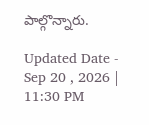పాల్గొన్నారు.

Updated Date - Sep 20 , 2026 | 11:30 PM